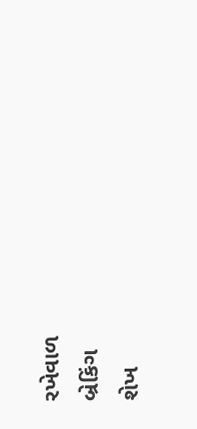રખેવાળ
બ્રેકિંગ
શેખ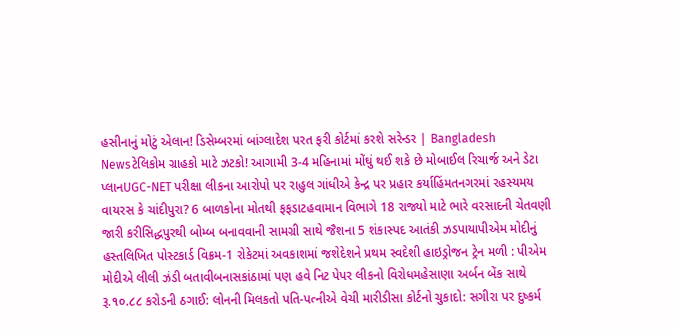હસીનાનું મોટું એલાન! ડિસેમ્બરમાં બાંગ્લાદેશ પરત ફરી કોર્ટમાં કરશે સરેન્ડર | Bangladesh Newsટેલિકોમ ગ્રાહકો માટે ઝટકો! આગામી 3-4 મહિનામાં મોંઘું થઈ શકે છે મોબાઈલ રિચાર્જ અને ડેટા પ્લાનUGC-NET પરીક્ષા લીકના આરોપો પર રાહુલ ગાંધીએ કેન્દ્ર પર પ્રહાર કર્યાહિંમતનગરમાં રહસ્યમય વાયરસ કે ચાંદીપુરા? 6 બાળકોના મોતથી ફફડાટહવામાન વિભાગે 18 રાજ્યો માટે ભારે વરસાદની ચેતવણી જારી કરીસિદ્ધપુરથી બોમ્બ બનાવવાની સામગ્રી સાથે જૈશના 5 શંકાસ્પદ આતંકી ઝડપાયાપીએમ મોદીનું હસ્તલિખિત પોસ્ટકાર્ડ વિક્રમ-1 રોકેટમાં અવકાશમાં જશેદેશને પ્રથમ સ્વદેશી હાઇડ્રોજન ટ્રેન મળી : પીએમ મોદીએ લીલી ઝંડી બતાવીબનાસકાંઠામાં પણ હવે નિટ પેપર લીકનો વિરોધમહેસાણા અર્બન બેંક સાથે રૂ.૧૦.૮૮ કરોડની ઠગાઈ: લોનની મિલકતો પતિ-પત્નીએ વેચી મારીડીસા કોર્ટનો ચુકાદો: સગીરા પર દુષ્કર્મ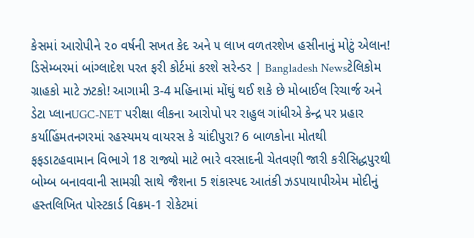કેસમાં આરોપીને ૨૦ વર્ષની સખત કેદ અને ૫ લાખ વળતરશેખ હસીનાનું મોટું એલાન! ડિસેમ્બરમાં બાંગ્લાદેશ પરત ફરી કોર્ટમાં કરશે સરેન્ડર | Bangladesh Newsટેલિકોમ ગ્રાહકો માટે ઝટકો! આગામી 3-4 મહિનામાં મોંઘું થઈ શકે છે મોબાઈલ રિચાર્જ અને ડેટા પ્લાનUGC-NET પરીક્ષા લીકના આરોપો પર રાહુલ ગાંધીએ કેન્દ્ર પર પ્રહાર કર્યાહિંમતનગરમાં રહસ્યમય વાયરસ કે ચાંદીપુરા? 6 બાળકોના મોતથી ફફડાટહવામાન વિભાગે 18 રાજ્યો માટે ભારે વરસાદની ચેતવણી જારી કરીસિદ્ધપુરથી બોમ્બ બનાવવાની સામગ્રી સાથે જૈશના 5 શંકાસ્પદ આતંકી ઝડપાયાપીએમ મોદીનું હસ્તલિખિત પોસ્ટકાર્ડ વિક્રમ-1 રોકેટમાં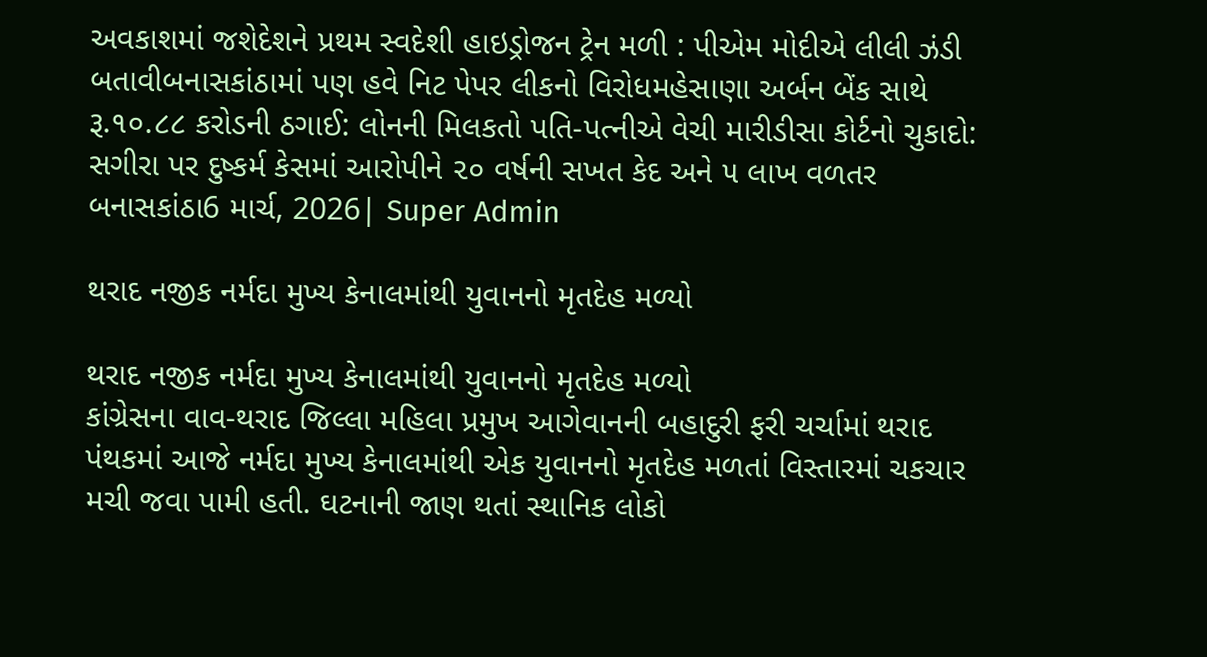અવકાશમાં જશેદેશને પ્રથમ સ્વદેશી હાઇડ્રોજન ટ્રેન મળી : પીએમ મોદીએ લીલી ઝંડી બતાવીબનાસકાંઠામાં પણ હવે નિટ પેપર લીકનો વિરોધમહેસાણા અર્બન બેંક સાથે રૂ.૧૦.૮૮ કરોડની ઠગાઈ: લોનની મિલકતો પતિ-પત્નીએ વેચી મારીડીસા કોર્ટનો ચુકાદો: સગીરા પર દુષ્કર્મ કેસમાં આરોપીને ૨૦ વર્ષની સખત કેદ અને ૫ લાખ વળતર
બનાસકાંઠા6 માર્ચ, 2026| Super Admin

થરાદ નજીક નર્મદા મુખ્ય કેનાલમાંથી યુવાનનો મૃતદેહ મળ્યો

થરાદ નજીક નર્મદા મુખ્ય કેનાલમાંથી યુવાનનો મૃતદેહ મળ્યો
કાંગ્રેસના વાવ-થરાદ જિલ્લા મહિલા પ્રમુખ આગેવાનની બહાદુરી ફરી ચર્ચામાં થરાદ પંથકમાં આજે નર્મદા મુખ્ય કેનાલમાંથી એક યુવાનનો મૃતદેહ મળતાં વિસ્તારમાં ચકચાર મચી જવા પામી હતી. ઘટનાની જાણ થતાં સ્થાનિક લોકો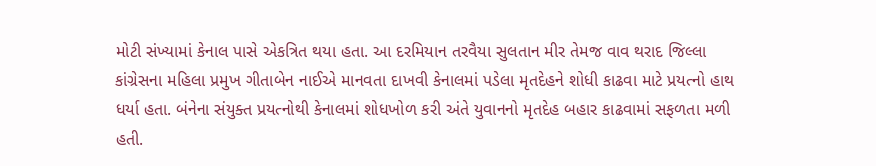મોટી સંખ્યામાં કેનાલ પાસે એકત્રિત થયા હતા. આ દરમિયાન તરવૈયા સુલતાન મીર તેમજ વાવ થરાદ જિલ્લા કાંગ્રેસના મહિલા પ્રમુખ ગીતાબેન નાઈએ માનવતા દાખવી કેનાલમાં પડેલા મૃતદેહને શોધી કાઢવા માટે પ્રયત્નો હાથ ધર્યા હતા. બંનેના સંયુક્ત પ્રયત્નોથી કેનાલમાં શોધખોળ કરી અંતે યુવાનનો મૃતદેહ બહાર કાઢવામાં સફળતા મળી હતી.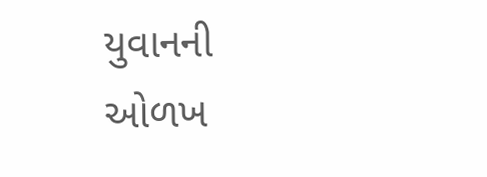યુવાનની ઓળખ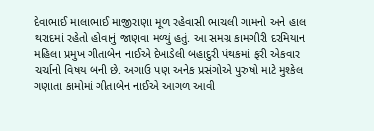દેવાભાઈ માલાભાઈ માજીરાણા મૂળ રહેવાસી ભાચલી ગામનો અને હાલ થરાદમાં રહેતો હોવાનું જાણવા મળ્યું હતું. આ સમગ્ર કામગીરી દરમિયાન મહિલા પ્રમુખ ગીતાબેન નાઈએ દેખાડેલી બહાદુરી પંથકમાં ફરી એકવાર ચર્ચાનો વિષય બની છે. અગાઉ પણ અનેક પ્રસંગોએ પુરુષો માટે મુશ્કેલ ગણાતા કામોમાં ગીતાબેન નાઈએ આગળ આવી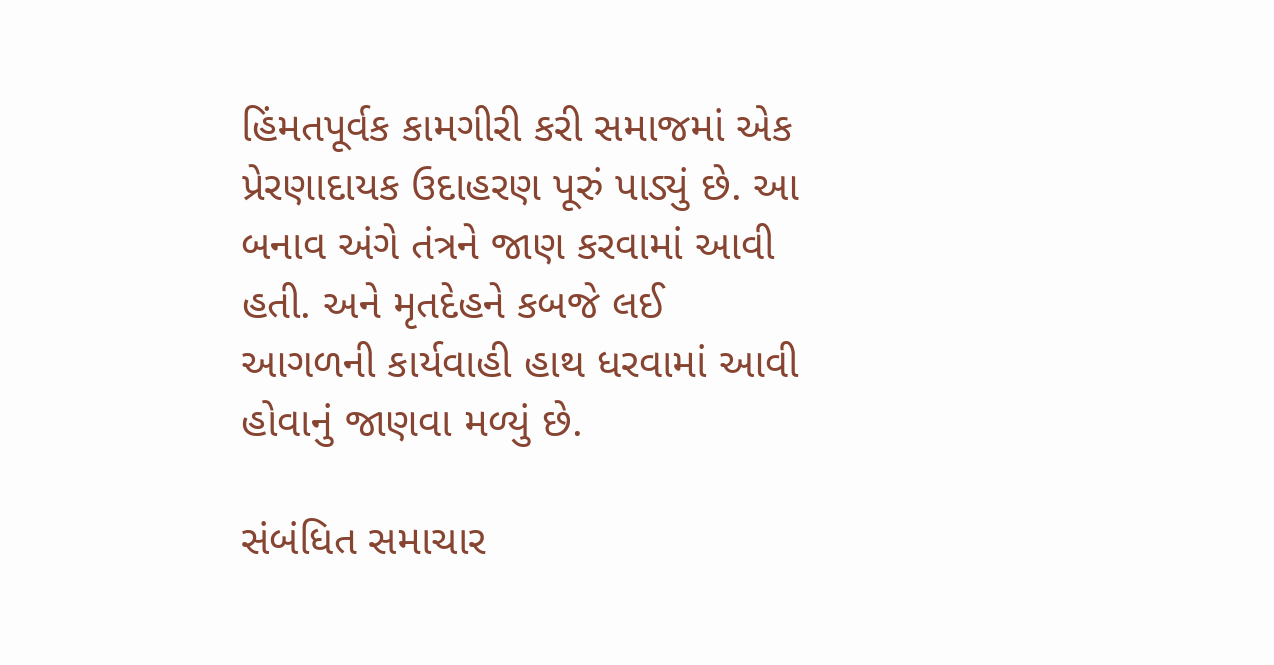હિંમતપૂર્વક કામગીરી કરી સમાજમાં એક પ્રેરણાદાયક ઉદાહરણ પૂરું પાડ્યું છે. આ બનાવ અંગે તંત્રને જાણ કરવામાં આવી હતી. અને મૃતદેહને કબજે લઈ આગળની કાર્યવાહી હાથ ધરવામાં આવી હોવાનું જાણવા મળ્યું છે.

સંબંધિત સમાચાર